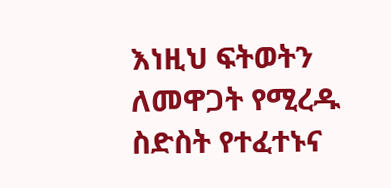እነዚህ ፍትወትን ለመዋጋት የሚረዱ ስድስት የተፈተኑና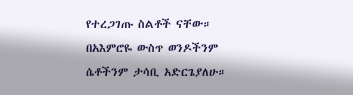የተረጋገጡ ስልቶች ናቸው። በአእምሮዬ ውስጥ ወንዶችንም ሴቶችንም ታሳቢ አድርጌያለሁ።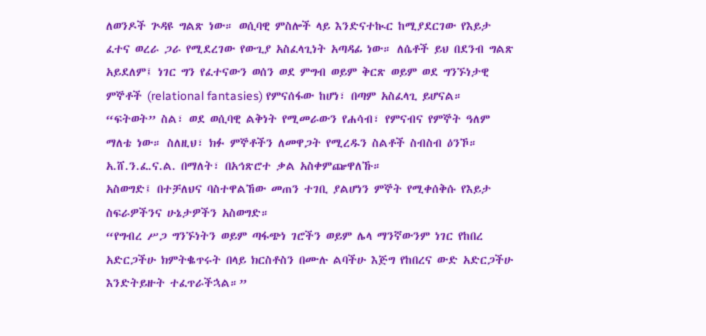ለወንዶች ጕዳዩ ግልጽ ነው። ወሲባዊ ምስሎች ላይ እንድናተኲር ከሚያደርገው የእይታ ፈተና ወረራ ጋራ የሚደረገው የውጊያ አስፈላጊነት አጣዳፊ ነው። ለሴቶች ይህ በደንብ ግልጽ አይደለም፤ ነገር ግን የፈተናውን ወሰን ወደ ምግብ ወይም ቅርጽ ወይም ወደ ግንኙነታዊ ምኞቶች (relational fantasies) የምናሰፋው ከሆነ፣ በጣም አስፈላጊ ይሆናል። “ፍትወት” ስል፣ ወደ ወሲባዊ ልቅነት የሚመራውን የሐሳብ፣ የምናብና የምኞት ዓለም ማለቴ ነው። ስለዚህ፣ ክፉ ምኞቶችን ለመዋጋት የሚረዱን ስልቶች ስብስብ ዕንኾ። አ.ሸ.ን.ፈ.ና.ል. በማለት፣ በአኅጽሮተ ቃል አስቀምጬዋለኹ።
አስወግድ፤ በተቻለህና ባስተዋልኸው መጠን ተገቢ ያልሆነን ምኞት የሚቀሰቅሱ የእይታ ስፍራዎችንና ሁኔታዎችን አስወግድ።
“የግብረ ሥጋ ግንኙነትን ወይም ጣፋጭነ ገሮችን ወይም ሌላ ማንኛውንም ነገር የከበረ አድርጋችሁ ክምትቈጥሩት በላይ ክርስቶስን በሙሉ ልባችሁ እጅግ የከበረና ውድ አድርጋችሁ እንድትይዙት ተፈጥራችኋል።”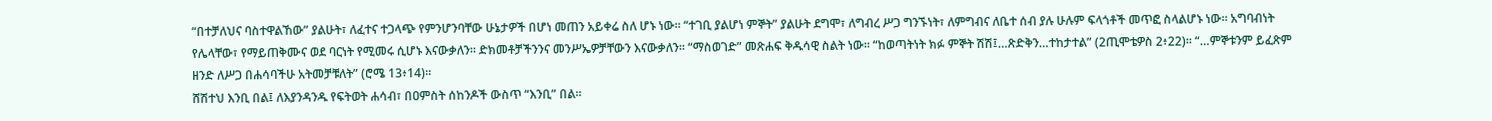“በተቻለህና ባስተዋልኸው” ያልሁት፣ ለፈተና ተጋላጭ የምንሆንባቸው ሁኔታዎች በሆነ መጠን አይቀሬ ስለ ሆኑ ነው። “ተገቢ ያልሆነ ምኞት” ያልሁት ደግሞ፣ ለግብረ ሥጋ ግንኙነት፣ ለምግብና ለቤተ ሰብ ያሉ ሁሉም ፍላጎቶች መጥፎ ስላልሆኑ ነው። አግባብነት የሌላቸው፣ የማይጠቅሙና ወደ ባርነት የሚመሩ ሲሆኑ እናውቃለን። ድክመቶቻችንንና መንሥኤዎቻቸውን እናውቃለን። “ማስወገድ” መጽሐፍ ቅዱሳዊ ስልት ነው። “ከወጣትነት ክፉ ምኞት ሽሽ፤…ጽድቅን…ተከታተል” (2ጢሞቴዎስ 2፥22)። “…ምኞቱንም ይፈጽም ዘንድ ለሥጋ በሐሳባችሁ አትመቻቹለት” (ሮሜ 13፥14)።
ሸሽተህ እንቢ በል፤ ለእያንዳንዱ የፍትወት ሐሳብ፣ በዐምስት ሰከንዶች ውስጥ “እንቢ” በል።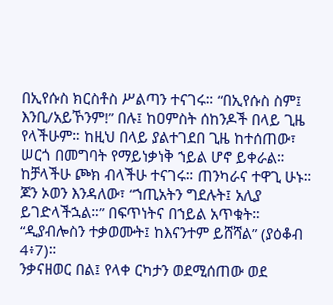በኢየሱስ ክርስቶስ ሥልጣን ተናገሩ። “በኢየሱስ ስም፤ እንቢ/አይኾንም!” በሉ፤ ከዐምስት ሰከንዶች በላይ ጊዜ የላችሁም። ከዚህ በላይ ያልተገደበ ጊዜ ከተሰጠው፣ ሠርጎ በመግባት የማይነቃነቅ ኀይል ሆኖ ይቀራል። ከቻላችሁ ጮክ ብላችሁ ተናገሩ። ጠንካራና ተዋጊ ሁኑ። ጆን ኦወን እንዳለው፣ “ኀጢአትን ግደሉት፤ አሊያ ይገድላችኋል።” በፍጥነትና በኀይል አጥቁት። “ዲያብሎስን ተቃወሙት፤ ከእናንተም ይሸሻል” (ያዕቆብ 4፥7)።
ንቃናዘወር በል፤ የላቀ ርካታን ወደሚሰጠው ወደ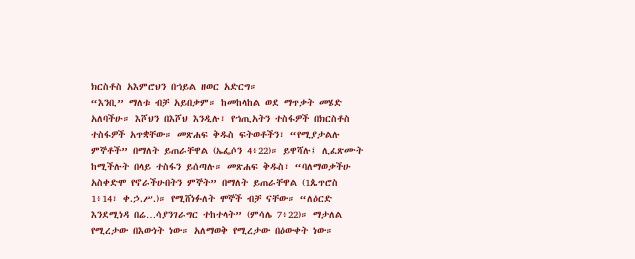ክርስቶስ አእምሮህን በኀይል ዘወር አድርግ።
“እንቢ” ማለቱ ብቻ አይበቃም። ከመከላከል ወደ ማጥቃት መሄድ አለባችሁ። እሾህን በእሾህ እንዲሉ፣ የኀጢአትን ተስፋዎች በክርስቶስ ተስፋዎች አጥቋቸው። መጽሐፍ ቅዱስ ፍትወቶችን፣ “የሚያታልሉ ምኞቶች” በማለት ይጠራቸዋል (ኤፌሶን 4፥22)። ይዋሻሉ፤ ሊፈጽሙት ከሚችሉት በላይ ተስፋን ይሰጣሉ። መጽሐፍ ቅዱስ፣ “ባለማወቃችሁ አስቀድሞ የኖራችሁበትን ምኞት” በማለት ይጠራቸዋል (1ጴጥሮስ 1፥14፣ ቀ.ኃ.ሥ.)። የሚሸነፉለት ሞኞች ብቻ ናቸው። “ለዕርድ እንደሚነዳ በሬ…ሳያንገራግር ተከተላት” (ምሳሌ 7፥22)። ማታለል የሚረታው በእውነት ነው። አለማወቅ የሚረታው በዕውቀት ነው።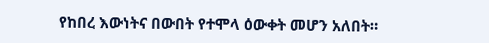የከበረ እውነትና በውበት የተሞላ ዕውቀት መሆን አለበት።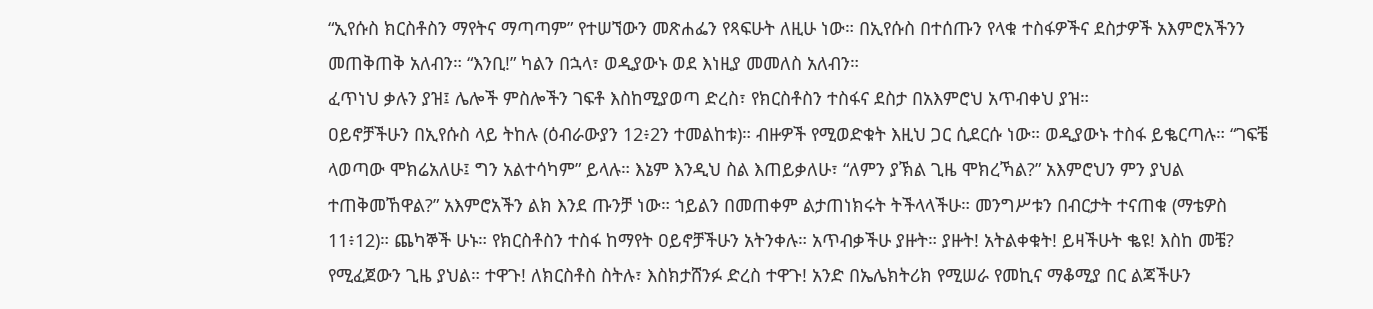“ኢየሱስ ክርስቶስን ማየትና ማጣጣም” የተሠኘውን መጽሐፌን የጻፍሁት ለዚሁ ነው። በኢየሱስ በተሰጡን የላቁ ተስፋዎችና ደስታዎች አእምሮአችንን መጠቅጠቅ አለብን። “እንቢ!” ካልን በኋላ፣ ወዲያውኑ ወደ እነዚያ መመለስ አለብን።
ፈጥነህ ቃሉን ያዝ፤ ሌሎች ምስሎችን ገፍቶ እስከሚያወጣ ድረስ፣ የክርስቶስን ተስፋና ደስታ በአእምሮህ አጥብቀህ ያዝ።
ዐይኖቻችሁን በኢየሱስ ላይ ትከሉ (ዕብራውያን 12፥2ን ተመልከቱ)። ብዙዎች የሚወድቁት እዚህ ጋር ሲደርሱ ነው። ወዲያውኑ ተስፋ ይቈርጣሉ። “ገፍቼ ላወጣው ሞክሬአለሁ፤ ግን አልተሳካም” ይላሉ። እኔም እንዲህ ስል እጠይቃለሁ፣ “ለምን ያኽል ጊዜ ሞክረኻል?” አእምሮህን ምን ያህል ተጠቅመኸዋል?” አእምሮአችን ልክ እንደ ጡንቻ ነው። ኀይልን በመጠቀም ልታጠነክሩት ትችላላችሁ። መንግሥቱን በብርታት ተናጠቁ (ማቴዎስ 11፥12)። ጨካኞች ሁኑ። የክርስቶስን ተስፋ ከማየት ዐይኖቻችሁን አትንቀሉ። አጥብቃችሁ ያዙት። ያዙት! አትልቀቁት! ይዛችሁት ቈዩ! እስከ መቼ? የሚፈጀውን ጊዜ ያህል። ተዋጉ! ለክርስቶስ ስትሉ፣ እስክታሸንፉ ድረስ ተዋጉ! አንድ በኤሌክትሪክ የሚሠራ የመኪና ማቆሚያ በር ልጃችሁን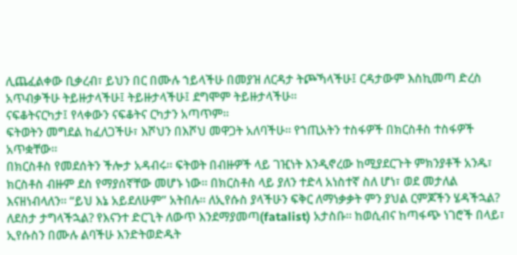ሊጨፈልቀው ቢቃረብ፣ ይህን በር በሙሉ ኀይላችሁ በመያዝ ለርዳታ ትጮኻላችሁ፤ ርዳታውም እስኪመጣ ድረስ አጥብቃችሁ ትይዙታላችሁ፤ ትይዙታላችሁ፤ ደግሞም ትይዙታላችሁ።
ናፍቆትናርካታ፤ የላቀውን ናፍቆትና ርካታን አጣጥም።
ፍትወትን መግደል ከፈለጋችሁ፣ እሾህን በእሾህ መዋጋት አለባችሁ። የኀጢአትን ተስፋዎች በክርስቶስ ተስፋዎች አጥቋቸው።
በክርስቶስ የመደሰትን ችሎታ አዳብሩ። ፍትወት በብዙዎች ላይ ገዢነት እንዲኖረው ከሚያደርጉት ምክንያቶች አንዱ፣ ክርስቶስ ብዙም ደስ የማያሰኛቸው መሆኑ ነው። በክርስቶስ ላይ ያለን ተድላ አነስተኛ ስለ ሆነ፣ ወደ መታለል እናዘነብላለን። “ይህ እኔ አይደለሁም” አትበሉ። ለኢየሱስ ያላችሁን ፍቅር ለማነቃቃት ምን ያህል ርምጆችን ሄዳችኋል? ለደስታ ታግላችኋል? የእናንተ ድርጊት ለውጥ እንደማያመጣ(fatalist) አታስቡ። ከወሲብና ከጣፋጭ ነገሮች በላይ፣ ኢየሱስን በሙሉ ልባችሁ እንድትወድዱት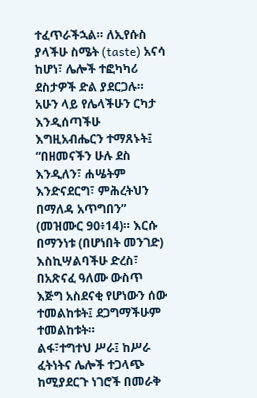ተፈጥራችኋል። ለኢየሱስ ያላችሁ ስሜት (taste) አናሳ ከሆነ፣ ሌሎች ተፎካካሪ ደስታዎች ድል ያደርጋሉ። አሁን ላይ የሌላችሁን ርካታ እንዲሰጣችሁ እግዚአብሔርን ተማጸኑት፤ “በዘመናችን ሁሉ ደስ እንዲለን፣ ሐሤትም እንድናደርግ፣ ምሕረትህን በማለዳ አጥግበን” (መዝሙር 90፥14)። እርሱ በማንነቱ (በሆነበት መንገድ) እስኪሣልባችሁ ድረስ፣ በአጽናፈ ዓለሙ ውስጥ እጅግ አስደናቂ የሆነውን ሰው ተመልከቱት፤ ደጋግማችሁም ተመልከቱት።
ልፋ፣ተግተህ ሥራ፤ ከሥራ ፈትነትና ሌሎች ተጋላጭ ከሚያደርጉ ነገሮች በመራቅ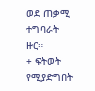ወደ ጠቃሚ ተግባራት ዙር።
+ ፍትወት የሚያድግበት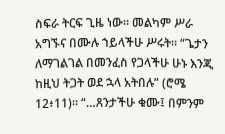ስፍራ ትርፍ ጊዜ ነው። መልካም ሥራ አግኙና በሙሉ ኀይላችሁ ሥሩት። “ጌታን ለማገልገል በመንፈስ የጋላችሁ ሁኑ እንጂ ከዚህ ትጋት ወደ ኋላ አትበሉ” (ሮሜ 12፥11)። “…ጸንታችሁ ቁሙ፤ በምንም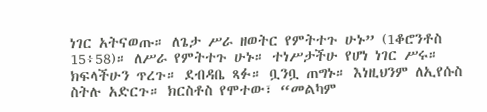ነገር አትናወጡ። ለጌታ ሥራ ዘወትር የምትተጉ ሁኑ” (1ቆሮንቶስ 15፥58)። ለሥራ የምትተጉ ሁኑ። ተነሥታችሁ የሆነ ነገር ሥሩ። ክፍላችሁን ጥረጉ። ደብዳቤ ጻፉ። ቧንቧ ጠግኑ። እነዚህንም ለኢየሱስ ስትሉ አድርጉ። ክርስቶስ የሞተው፣ “መልካም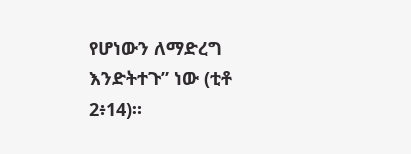የሆነውን ለማድረግ እንድትተጉ” ነው (ቲቶ 2፥14)።